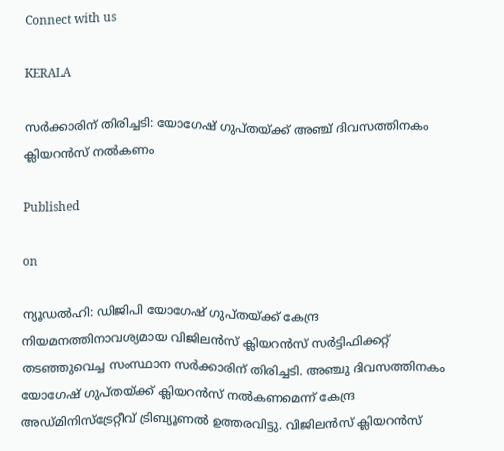Connect with us

KERALA

സര്‍ക്കാരിന് തിരിച്ചടി: യോഗേഷ് ഗുപ്തയ്ക്ക് അഞ്ച് ദിവസത്തിനകം ക്ലിയറന്‍സ് നല്‍കണം

Published

on

ന്യൂഡല്‍ഹി: ഡിജിപി യോഗേഷ് ഗുപ്തയ്ക്ക് കേന്ദ്ര നിയമനത്തിനാവശ്യമായ വിജിലന്‍സ് ക്ലിയറന്‍സ് സര്‍ട്ടിഫിക്കറ്റ് തടഞ്ഞുവെച്ച സംസ്ഥാന സര്‍ക്കാരിന് തിരിച്ചടി. അഞ്ചു ദിവസത്തിനകം യോഗേഷ് ഗുപ്തയ്ക്ക് ക്ലിയറന്‍സ് നല്‍കണമെന്ന് കേന്ദ്ര അഡ്മിനിസ്‌ട്രേറ്റീവ് ട്രിബ്യൂണല്‍ ഉത്തരവിട്ടു. വിജിലന്‍സ് ക്ലിയറന്‍സ്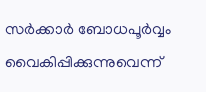സര്‍ക്കാര്‍ ബോധപൂര്‍വ്വം വൈകിപ്പിക്കുന്നുവെന്ന്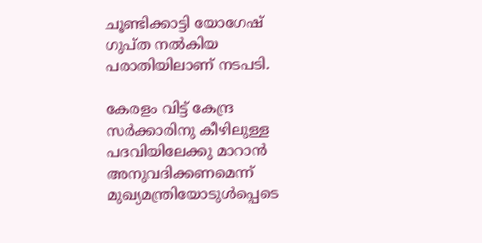ചൂണ്ടിക്കാട്ടി യോഗേഷ് ഗുപ്ത നല്‍കിയ പരാതിയിലാണ് നടപടി.

കേരളം വിട്ട് കേന്ദ്ര സര്‍ക്കാരിനു കീഴിലുള്ള പദവിയിലേക്കു മാറാന്‍ അനുവദിക്കണമെന്ന് മുഖ്യമന്ത്രിയോടുള്‍പ്പെടെ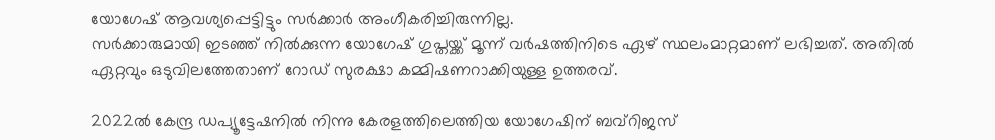യോഗേഷ് ആവശ്യപ്പെട്ടിട്ടും സര്‍ക്കാര്‍ അംഗീകരിച്ചിരുന്നില്ല.
സര്‍ക്കാരുമായി ഇടഞ്ഞ് നില്‍ക്കുന്ന യോഗേഷ് ഗുപ്തയ്ക്ക് മൂന്ന് വര്‍ഷത്തിനിടെ ഏഴ് സ്ഥലംമാറ്റമാണ് ലഭിച്ചത്. അതില്‍ ഏറ്റവും ഒടുവിലത്തേതാണ് റോഡ് സുരക്ഷാ കമ്മിഷണറാക്കിയുള്ള ഉത്തരവ്.

2022ല്‍ കേന്ദ്ര ഡപ്യൂട്ടേഷനില്‍ നിന്നു കേരളത്തിലെത്തിയ യോഗേഷിന് ബവ്‌റിജസ്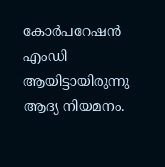കോര്‍പറേഷന്‍ എംഡി ആയിട്ടായിരുന്നു ആദ്യ നിയമനം.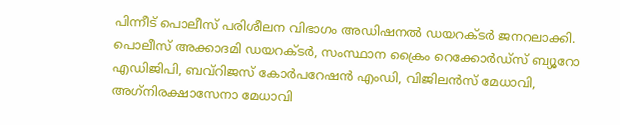പിന്നീട് പൊലീസ് പരിശീലന വിഭാഗം അഡിഷനല്‍ ഡയറക്ടര്‍ ജനറലാക്കി. പൊലീസ് അക്കാദമി ഡയറക്ടര്‍, സംസ്ഥാന ക്രൈം റെക്കോര്‍ഡ്‌സ് ബ്യൂറോ എഡിജിപി, ബവ്‌റിജസ് കോര്‍പറേഷന്‍ എംഡി, വിജിലന്‍സ് മേധാവി, അഗ്‌നിരക്ഷാസേനാ മേധാവി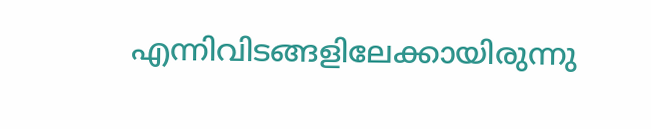എന്നിവിടങ്ങളിലേക്കായിരുന്നു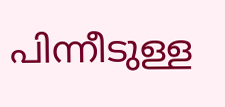പിന്നീടുള്ള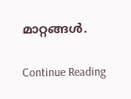മാറ്റങ്ങള്‍.

Continue Reading